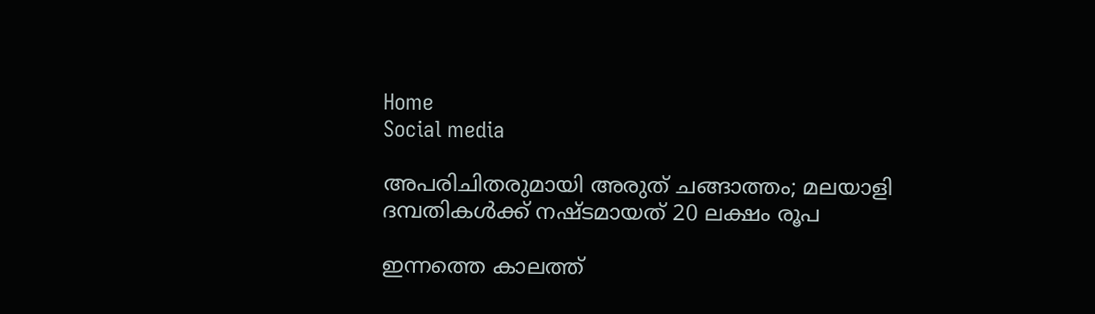Home
Social media

അപരിചിതരുമായി അരുത് ചങ്ങാത്തം; മലയാളി ദമ്പതികൾക്ക് നഷ്ടമായത് 20 ലക്ഷം രൂപ

ഇന്നത്തെ കാലത്ത്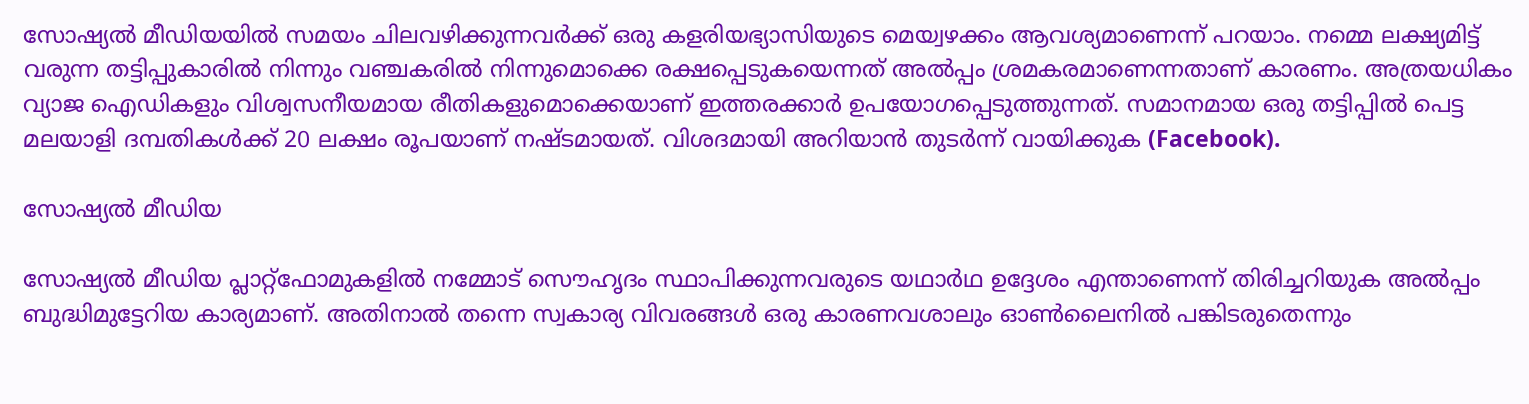സോഷ്യൽ മീഡിയയിൽ സമയം ചിലവഴിക്കുന്നവർക്ക് ഒരു കളരിയഭ്യാസിയുടെ മെയ്വഴക്കം ആവശ്യമാണെന്ന് പറയാം. നമ്മെ ലക്ഷ്യമിട്ട് വരുന്ന തട്ടിപ്പുകാരിൽ നിന്നും വഞ്ചകരിൽ നിന്നുമൊക്കെ രക്ഷപ്പെടുകയെന്നത് അൽപ്പം ശ്രമകരമാണെന്നതാണ് കാരണം. അത്രയധികം വ്യാജ ഐഡികളും വിശ്വസനീയമായ രീതികളുമൊക്കെയാണ് ഇത്തരക്കാർ ഉപയോഗപ്പെടുത്തുന്നത്. സമാനമായ ഒരു തട്ടിപ്പിൽ പെട്ട മലയാളി ദമ്പതികൾക്ക് 20 ലക്ഷം രൂപയാണ് നഷ്ടമായത്. വിശദമായി അറിയാൻ തുടർന്ന് വായിക്കുക (Facebook).

സോഷ്യൽ മീഡിയ

സോഷ്യൽ മീഡിയ പ്ലാറ്റ്ഫോമുകളിൽ നമ്മോട് സൌഹൃദം സ്ഥാപിക്കുന്നവരുടെ യഥാർഥ ഉദ്ദേശം എന്താണെന്ന് തിരിച്ചറിയുക അൽപ്പം ബുദ്ധിമുട്ടേറിയ കാര്യമാണ്. അതിനാൽ തന്നെ സ്വകാര്യ വിവരങ്ങൾ ഒരു കാരണവശാലും ഓൺലൈനിൽ പങ്കിടരുതെന്നും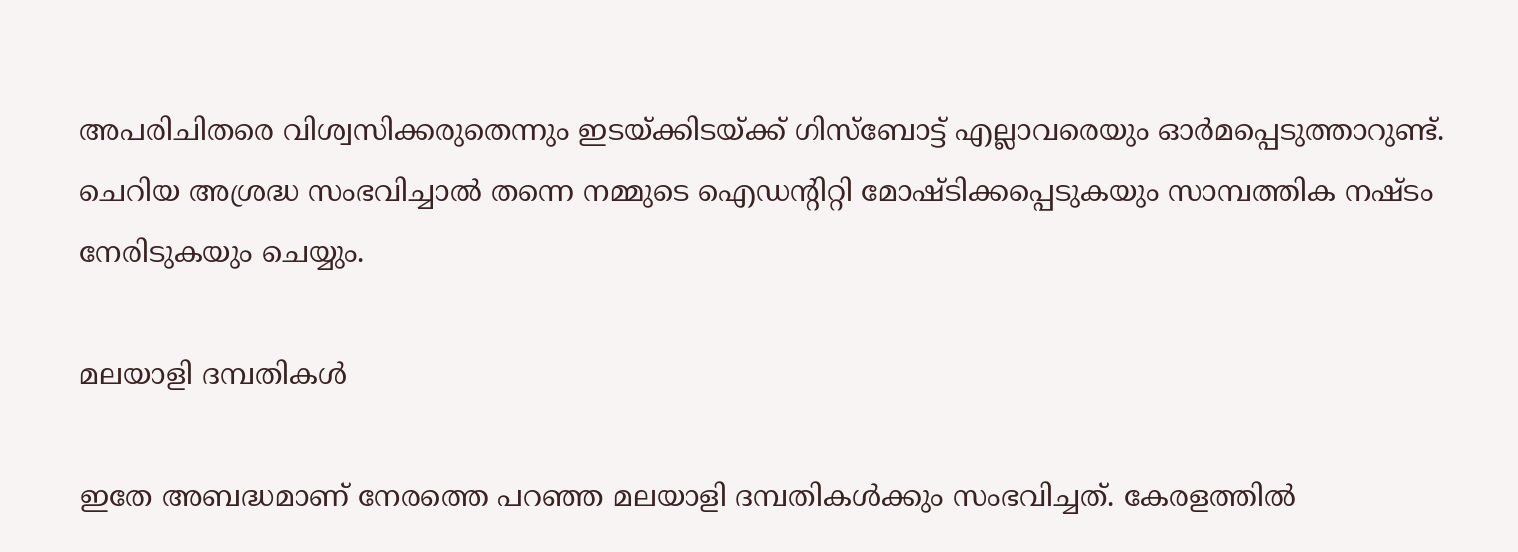അപരിചിതരെ വിശ്വസിക്കരുതെന്നും ഇടയ്ക്കിടയ്ക്ക് ഗിസ്ബോട്ട് എല്ലാവരെയും ഓർമപ്പെടുത്താറുണ്ട്. ചെറിയ അശ്രദ്ധ സംഭവിച്ചാൽ തന്നെ നമ്മുടെ ഐഡന്റിറ്റി മോഷ്ടിക്കപ്പെടുകയും സാമ്പത്തിക നഷ്ടം നേരിടുകയും ചെയ്യും.

മലയാളി ദമ്പതികൾ

ഇതേ അബദ്ധമാണ് നേരത്തെ പറഞ്ഞ മലയാളി ദമ്പതികൾക്കും സംഭവിച്ചത്. കേരളത്തിൽ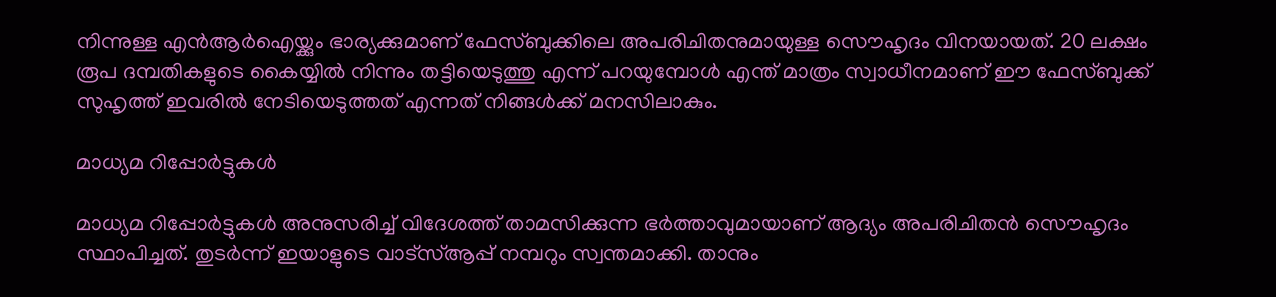നിന്നുള്ള എൻആർഐയ്ക്കും ഭാര്യക്കുമാണ് ഫേസ്ബുക്കിലെ അപരിചിതനുമായുള്ള സൌഹൃദം വിനയായത്. 20 ലക്ഷം രൂപ ദമ്പതികളുടെ കൈയ്യിൽ നിന്നും തട്ടിയെടുത്തു എന്ന് പറയുമ്പോൾ എന്ത് മാത്രം സ്വാധീനമാണ് ഈ ഫേസ്ബുക്ക് സുഹൃത്ത് ഇവരിൽ നേടിയെടുത്തത് എന്നത് നിങ്ങൾക്ക് മനസിലാകും.

മാധ്യമ റിപ്പോർട്ടുകൾ

മാധ്യമ റിപ്പോർട്ടുകൾ അനുസരിച്ച് വിദേശത്ത് താമസിക്കുന്ന ഭർത്താവുമായാണ് ആദ്യം അപരിചിതൻ സൌഹൃദം സ്ഥാപിച്ചത്. തുടർന്ന് ഇയാളുടെ വാട്സ്ആപ്പ് നമ്പറും സ്വന്തമാക്കി. താനും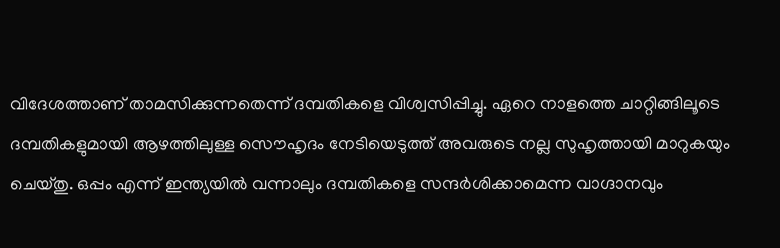വിദേശത്താണ് താമസിക്കുന്നതെന്ന് ദമ്പതികളെ വിശ്വസിപ്പിച്ചു. ഏറെ നാളത്തെ ചാറ്റിങ്ങിലൂടെ ദമ്പതികളുമായി ആഴത്തിലുള്ള സൌഹൃദം നേടിയെടുത്ത് അവരുടെ നല്ല സുഹൃത്തായി മാറുകയും ചെയ്തു. ഒപ്പം എന്ന് ഇന്ത്യയിൽ വന്നാലും ദമ്പതികളെ സന്ദർശിക്കാമെന്ന വാഗ്ദാനവും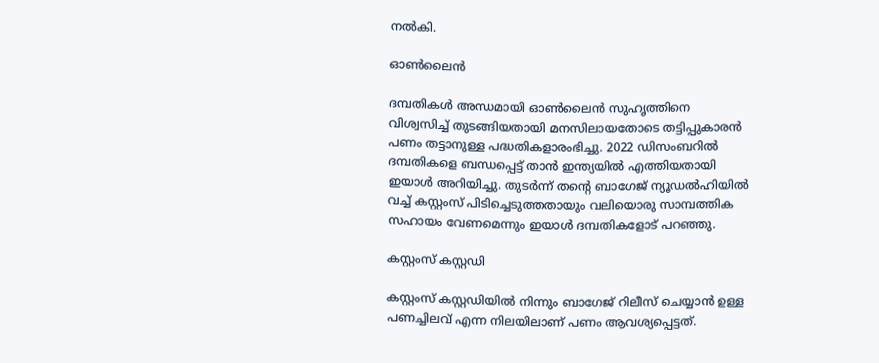നൽകി.

ഓൺലൈൻ

ദമ്പതികൾ അന്ധമായി ഓൺലൈൻ സുഹൃത്തിനെ വിശ്വസിച്ച് തുടങ്ങിയതായി മനസിലായതോടെ തട്ടിപ്പുകാരൻ പണം തട്ടാനുള്ള പദ്ധതികളാരംഭിച്ചു. 2022 ഡിസംബറിൽ ദമ്പതികളെ ബന്ധപ്പെട്ട് താൻ ഇന്ത്യയിൽ എത്തിയതായി ഇയാൾ അറിയിച്ചു. തുടർന്ന് തന്റെ ബാഗേജ് ന്യൂഡൽഹിയിൽ വച്ച് കസ്റ്റംസ് പിടിച്ചെടുത്തതായും വലിയൊരു സാമ്പത്തിക സഹായം വേണമെന്നും ഇയാൾ ദമ്പതികളോട് പറഞ്ഞു.

കസ്റ്റംസ് കസ്റ്റഡി

കസ്റ്റംസ് കസ്റ്റഡിയിൽ നിന്നും ബാഗേജ് റിലീസ് ചെയ്യാൻ ഉള്ള പണച്ചിലവ് എന്ന നിലയിലാണ് പണം ആവശ്യപ്പെട്ടത്.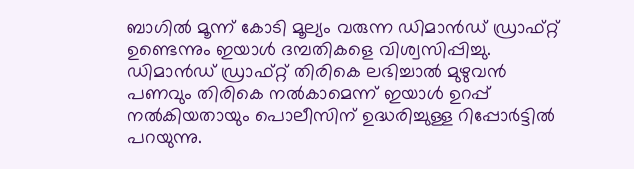ബാഗിൽ മൂന്ന് കോടി മൂല്യം വരുന്ന ഡിമാൻഡ് ഡ്രാഫ്റ്റ് ഉണ്ടെന്നും ഇയാൾ ദമ്പതികളെ വിശ്വസിപ്പിച്ചു. ഡിമാൻഡ് ഡ്രാഫ്റ്റ് തിരികെ ലഭിച്ചാൽ മുഴുവൻ പണവും തിരികെ നൽകാമെന്ന് ഇയാൾ ഉറപ്പ് നൽകിയതായും പൊലീസിന് ഉദ്ധരിച്ചുള്ള റിപ്പോർട്ടിൽ പറയുന്നു.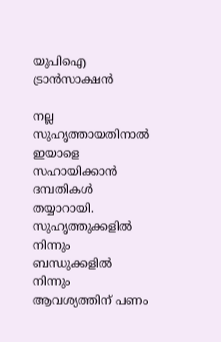യുപിഐ ട്രാൻസാക്ഷൻ

നല്ല സുഹൃത്തായതിനാൽ ഇയാളെ സഹായിക്കാൻ ദമ്പതികൾ തയ്യാറായി. സുഹൃത്തുക്കളിൽ നിന്നും ബന്ധുക്കളിൽ നിന്നും ആവശ്യത്തിന് പണം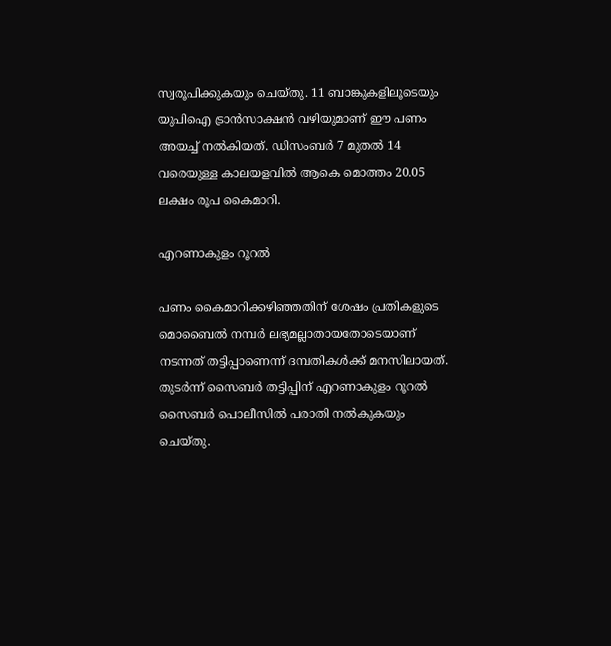സ്വരൂപിക്കുകയും ചെയ്തു. 11 ബാങ്കുകളിലൂടെയും യുപിഐ ട്രാൻസാക്ഷൻ വഴിയുമാണ് ഈ പണം അയച്ച് നൽകിയത്. ഡിസംബർ 7 മുതൽ 14 വരെയുള്ള കാലയളവിൽ ആകെ മൊത്തം 20.05 ലക്ഷം രൂപ കൈമാറി.

എറണാകുളം റൂറൽ

പണം കൈമാറിക്കഴിഞ്ഞതിന് ശേഷം പ്രതികളുടെ മൊബൈൽ നമ്പർ ലഭ്യമല്ലാതായതോടെയാണ് നടന്നത് തട്ടിപ്പാണെന്ന് ദമ്പതികൾക്ക് മനസിലായത്. തുടർന്ന് സൈബർ തട്ടിപ്പിന് എറണാകുളം റൂറൽ സൈബർ പൊലീസിൽ പരാതി നൽകുകയും ചെയ്തു.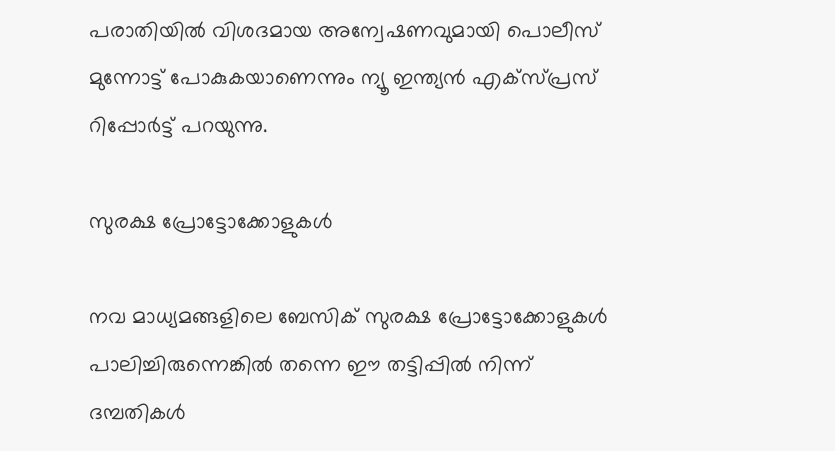പരാതിയിൽ വിശദമായ അന്വേഷണവുമായി പൊലീസ് മുന്നോട്ട് പോകുകയാണെന്നും ന്യൂ ഇന്ത്യൻ എക്സ്പ്രസ് റിപ്പോർട്ട് പറയുന്നു.

സുരക്ഷ പ്രോട്ടോക്കോളുകൾ

നവ മാധ്യമങ്ങളിലെ ബേസിക് സുരക്ഷ പ്രോട്ടോക്കോളുകൾ പാലിച്ചിരുന്നെങ്കിൽ തന്നെ ഈ തട്ടിപ്പിൽ നിന്ന് ദമ്പതികൾ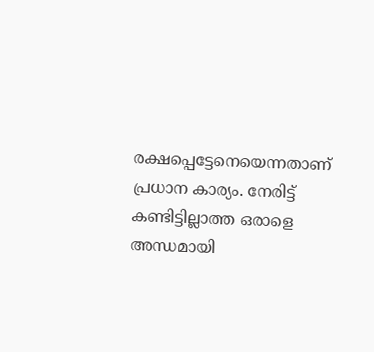രക്ഷപ്പെട്ടേനെയെന്നതാണ് പ്രധാന കാര്യം. നേരിട്ട് കണ്ടിട്ടില്ലാത്ത ഒരാളെ അന്ധമായി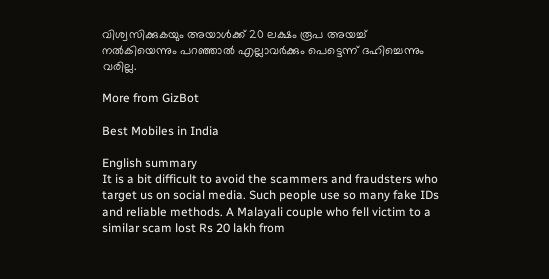വിശ്വസിക്കുകയും അയാൾക്ക് 20 ലക്ഷം രൂപ അയച്ച് നൽകിയെന്നും പറഞ്ഞാൽ എല്ലാവർക്കും പെട്ടെന്ന് ദഹിച്ചെന്നും വരില്ല.

More from GizBot

Best Mobiles in India

English summary
It is a bit difficult to avoid the scammers and fraudsters who target us on social media. Such people use so many fake IDs and reliable methods. A Malayali couple who fell victim to a similar scam lost Rs 20 lakh from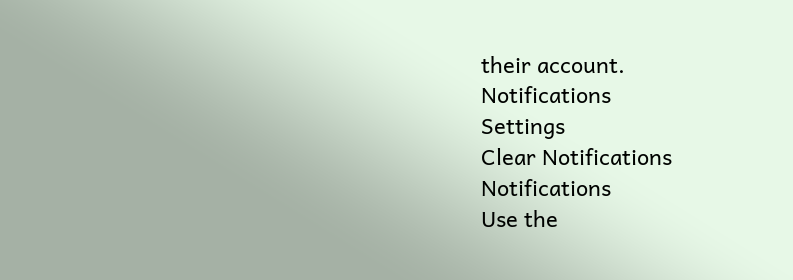their account.
Notifications
Settings
Clear Notifications
Notifications
Use the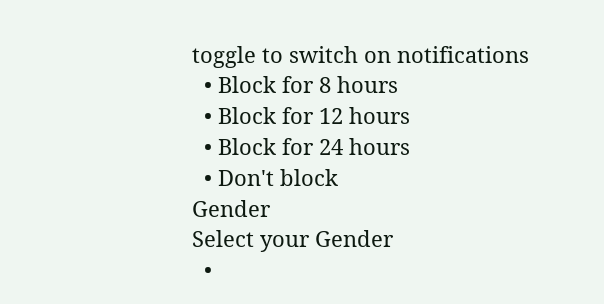toggle to switch on notifications
  • Block for 8 hours
  • Block for 12 hours
  • Block for 24 hours
  • Don't block
Gender
Select your Gender
  •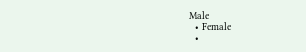Male
  • Female
  •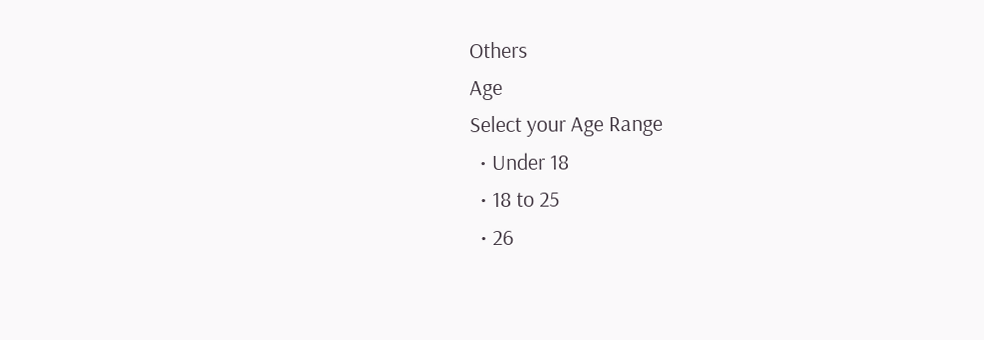Others
Age
Select your Age Range
  • Under 18
  • 18 to 25
  • 26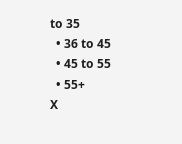to 35
  • 36 to 45
  • 45 to 55
  • 55+
X